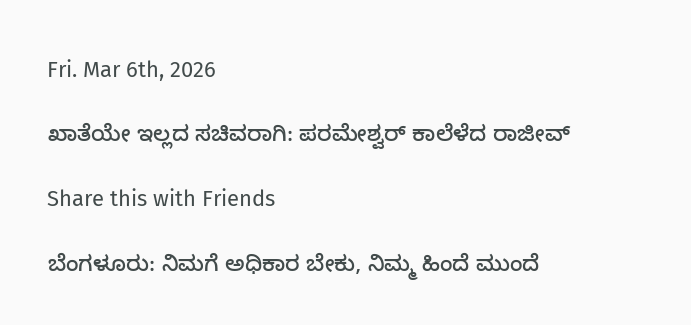Fri. Mar 6th, 2026

ಖಾತೆಯೇ ಇಲ್ಲದ ಸಚಿವರಾಗಿ: ಪರಮೇಶ್ವರ್ ಕಾಲೆಳೆದ ರಾಜೀವ್

Share this with Friends

ಬೆಂಗಳೂರು: ನಿಮಗೆ ಅಧಿಕಾರ ಬೇಕು, ನಿಮ್ಮ ಹಿಂದೆ ಮುಂದೆ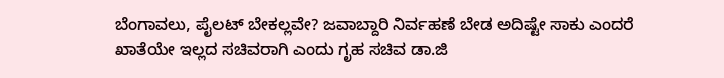ಬೆಂಗಾವಲು, ಪೈಲಟ್ ಬೇಕಲ್ಲವೇ? ಜವಾಬ್ದಾರಿ ನಿರ್ವಹಣೆ ಬೇಡ ಅದಿಷ್ಟೇ ಸಾಕು ಎಂದರೆ ಖಾತೆಯೇ ಇಲ್ಲದ ಸಚಿವರಾಗಿ ಎಂದು ಗೃಹ ಸಚಿವ ಡಾ.ಜಿ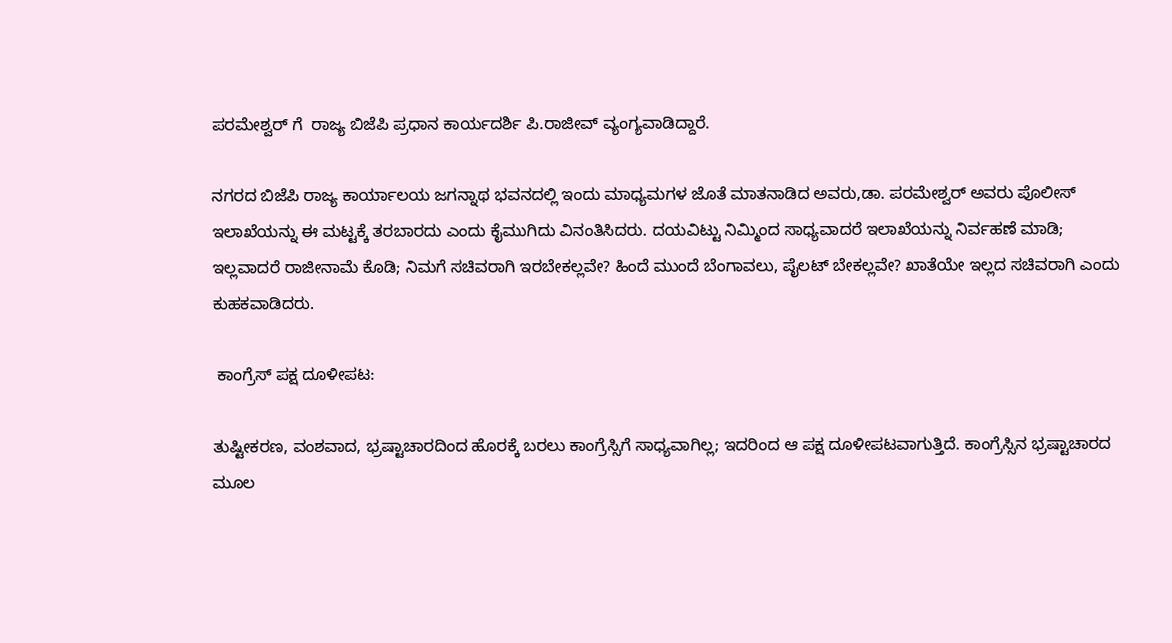ಪರಮೇಶ್ವರ್ ಗೆ  ರಾಜ್ಯ ಬಿಜೆಪಿ ಪ್ರಧಾನ ಕಾರ್ಯದರ್ಶಿ ಪಿ.ರಾಜೀವ್ ವ್ಯಂಗ್ಯವಾಡಿದ್ದಾರೆ.

ನಗರದ ಬಿಜೆಪಿ ರಾಜ್ಯ ಕಾರ್ಯಾಲಯ ಜಗನ್ನಾಥ ಭವನದಲ್ಲಿ ಇಂದು ಮಾಧ್ಯಮಗಳ ಜೊತೆ ಮಾತನಾಡಿದ ಅವರು,ಡಾ. ಪರಮೇಶ್ವರ್ ಅವರು ಪೊಲೀಸ್ ಇಲಾಖೆಯನ್ನು ಈ ಮಟ್ಟಕ್ಕೆ ತರಬಾರದು ಎಂದು ಕೈಮುಗಿದು ವಿನಂತಿಸಿದರು. ದಯವಿಟ್ಟು ನಿಮ್ಮಿಂದ ಸಾಧ್ಯವಾದರೆ ಇಲಾಖೆಯನ್ನು ನಿರ್ವಹಣೆ ಮಾಡಿ; ಇಲ್ಲವಾದರೆ ರಾಜೀನಾಮೆ ಕೊಡಿ; ನಿಮಗೆ ಸಚಿವರಾಗಿ ಇರಬೇಕಲ್ಲವೇ? ಹಿಂದೆ ಮುಂದೆ ಬೆಂಗಾವಲು, ಪೈಲಟ್ ಬೇಕಲ್ಲವೇ? ಖಾತೆಯೇ ಇಲ್ಲದ ಸಚಿವರಾಗಿ ಎಂದು ಕುಹಕವಾಡಿದರು.

 ಕಾಂಗ್ರೆಸ್ ಪಕ್ಷ ದೂಳೀಪಟ:

ತುಷ್ಟೀಕರಣ, ವಂಶವಾದ, ಭ್ರಷ್ಟಾಚಾರದಿಂದ ಹೊರಕ್ಕೆ ಬರಲು ಕಾಂಗ್ರೆಸ್ಸಿಗೆ ಸಾಧ್ಯವಾಗಿಲ್ಲ; ಇದರಿಂದ ಆ ಪಕ್ಷ ದೂಳೀಪಟವಾಗುತ್ತಿದೆ. ಕಾಂಗ್ರೆಸ್ಸಿನ ಭ್ರಷ್ಟಾಚಾರದ ಮೂಲ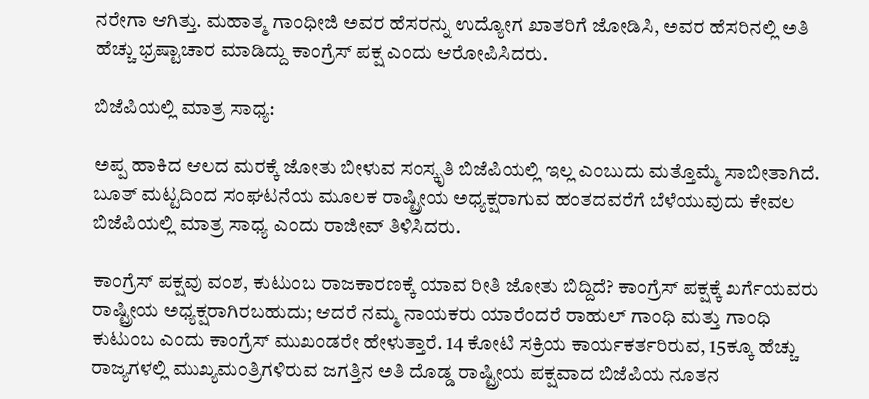ನರೇಗಾ ಆಗಿತ್ತು. ಮಹಾತ್ಮ ಗಾಂಧೀಜಿ ಅವರ ಹೆಸರನ್ನು ಉದ್ಯೋಗ ಖಾತರಿಗೆ ಜೋಡಿಸಿ, ಅವರ ಹೆಸರಿನಲ್ಲಿ ಅತಿ ಹೆಚ್ಚು ಭ್ರಷ್ಟಾಚಾರ ಮಾಡಿದ್ದು ಕಾಂಗ್ರೆಸ್ ಪಕ್ಷ ಎಂದು ಆರೋಪಿಸಿದರು.

ಬಿಜೆಪಿಯಲ್ಲಿ ಮಾತ್ರ ಸಾಧ್ಯ:

ಅಪ್ಪ ಹಾಕಿದ ಆಲದ ಮರಕ್ಕೆ ಜೋತು ಬೀಳುವ ಸಂಸ್ಕೃತಿ ಬಿಜೆಪಿಯಲ್ಲಿ ಇಲ್ಲ ಎಂಬುದು ಮತ್ತೊಮ್ಮೆ ಸಾಬೀತಾಗಿದೆ. ಬೂತ್ ಮಟ್ಟದಿಂದ ಸಂಘಟನೆಯ ಮೂಲಕ ರಾಷ್ಟ್ರೀಯ ಅಧ್ಯಕ್ಷರಾಗುವ ಹಂತದವರೆಗೆ ಬೆಳೆಯುವುದು ಕೇವಲ ಬಿಜೆಪಿಯಲ್ಲಿ ಮಾತ್ರ ಸಾಧ್ಯ ಎಂದು ರಾಜೀವ್ ತಿಳಿಸಿದರು.

ಕಾಂಗ್ರೆಸ್ ಪಕ್ಷವು ವಂಶ, ಕುಟುಂಬ ರಾಜಕಾರಣಕ್ಕೆ ಯಾವ ರೀತಿ ಜೋತು ಬಿದ್ದಿದೆ? ಕಾಂಗ್ರೆಸ್ ಪಕ್ಷಕ್ಕೆ ಖರ್ಗೆಯವರು ರಾಷ್ಟ್ರೀಯ ಅಧ್ಯಕ್ಷರಾಗಿರಬಹುದು; ಆದರೆ ನಮ್ಮ ನಾಯಕರು ಯಾರೆಂದರೆ ರಾಹುಲ್ ಗಾಂಧಿ ಮತ್ತು ಗಾಂಧಿ ಕುಟುಂಬ ಎಂದು ಕಾಂಗ್ರೆಸ್ ಮುಖಂಡರೇ ಹೇಳುತ್ತಾರೆ. 14 ಕೋಟಿ ಸಕ್ರಿಯ ಕಾರ್ಯಕರ್ತರಿರುವ, 15ಕ್ಕೂ ಹೆಚ್ಚು ರಾಜ್ಯಗಳಲ್ಲಿ ಮುಖ್ಯಮಂತ್ರಿಗಳಿರುವ ಜಗತ್ತಿನ ಅತಿ ದೊಡ್ಡ ರಾಷ್ಟ್ರೀಯ ಪಕ್ಷವಾದ ಬಿಜೆಪಿಯ ನೂತನ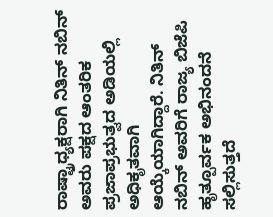ರಾಷ್ಟ್ರಾಧ್ಯಕ್ಷರಾಗಿ ನಿತಿನ್ ನಬಿನ್ ಅವರು ಪಕ್ಷದ ಆಂತರಿಕ ಪ್ರಜಾಪ್ರಭುತ್ವದ ಅಡಿಯಲ್ಲಿ ಅಧಿಕೃತವಾಗಿ ಆಯ್ಕೆಯಾಗಿದ್ದಾರೆ. ನಿತಿನ್ ನಬಿನ್ ಅವರಿಗೆ ರಾಜ್ಯ ಬಿಜೆಪಿ ಹೃತ್ಪೂರ್ವಕ ಅಭಿನಂದನೆ ಸಲ್ಲಿಸುತ್ತದೆ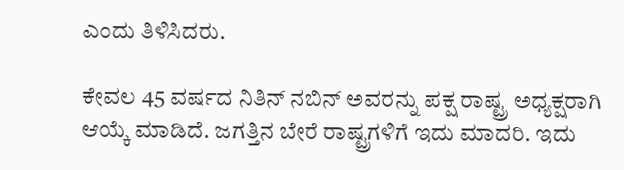ಎಂದು ತಿಳಿಸಿದರು.

ಕೇವಲ 45 ವರ್ಷದ ನಿತಿನ್ ನಬಿನ್ ಅವರನ್ನು ಪಕ್ಷ ರಾಷ್ಟ್ರ ಅಧ್ಯಕ್ಷರಾಗಿ ಆಯ್ಕೆ ಮಾಡಿದೆ. ಜಗತ್ತಿನ ಬೇರೆ ರಾಷ್ಟ್ರಗಳಿಗೆ ಇದು ಮಾದರಿ. ಇದು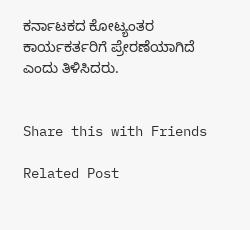ಕರ್ನಾಟಕದ ಕೋಟ್ಯಂತರ ಕಾರ್ಯಕರ್ತರಿಗೆ ಪ್ರೇರಣೆಯಾಗಿದೆ ಎಂದು ತಿಳಿಸಿದರು.


Share this with Friends

Related Post